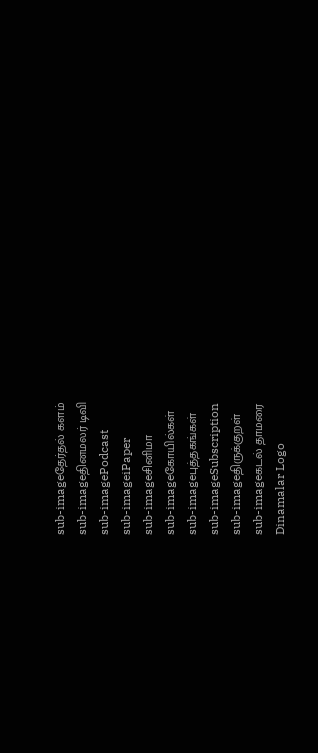sub-imageதேர்தல் களம்
sub-imageதினமலர் டிவி
sub-imagePodcast
sub-imageiPaper
sub-imageசினிமா
sub-imageகோயில்கள்
sub-imageபுத்தகங்கள்
sub-imageSubscription
sub-imageதிருக்குறள்
sub-imageகடல் தாமரை
Dinamalar Logo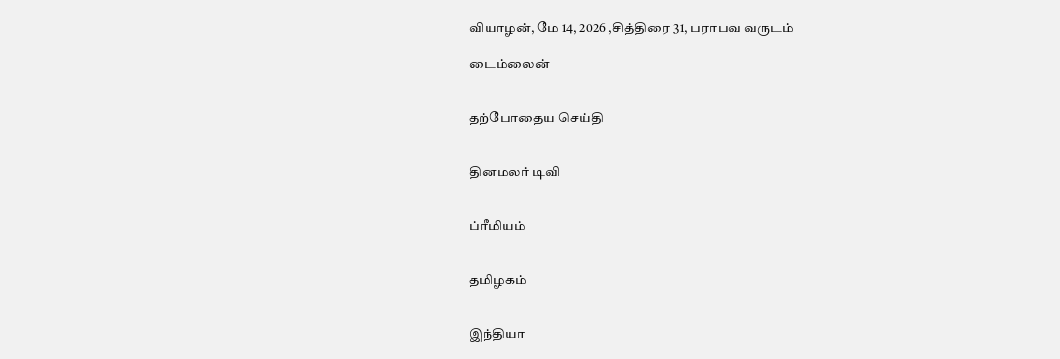வியாழன், மே 14, 2026 ,சித்திரை 31, பராபவ வருடம்

டைம்லைன்


தற்போதைய செய்தி


தினமலர் டிவி


ப்ரீமியம்


தமிழகம்


இந்தியா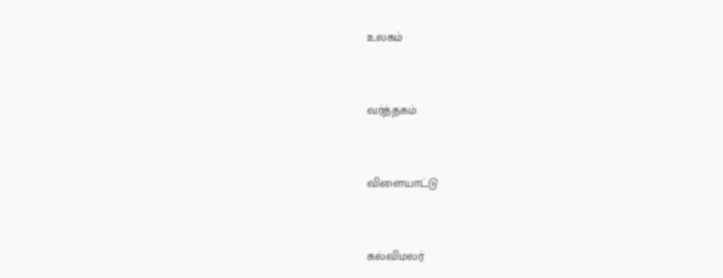உலகம்


வர்த்தகம்


விளையாட்டு


கல்விமலர்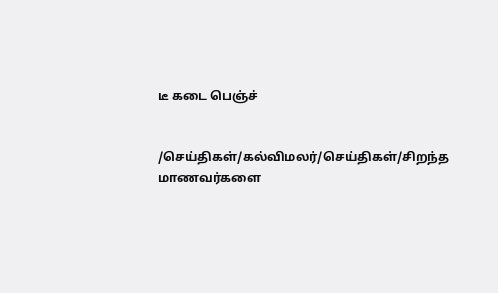டீ கடை பெஞ்ச்


/செய்திகள்/கல்விமலர்/செய்திகள்/சிறந்த மாணவர்களை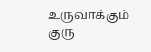உருவாக்கும் குரு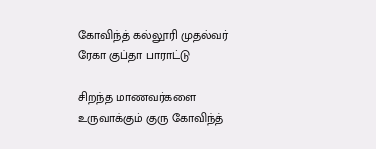கோவிந்த் கல்லூரி முதல்வர் ரேகா குப்தா பாராட்டு

சிறந்த மாணவர்களை உருவாக்கும் குரு கோவிந்த்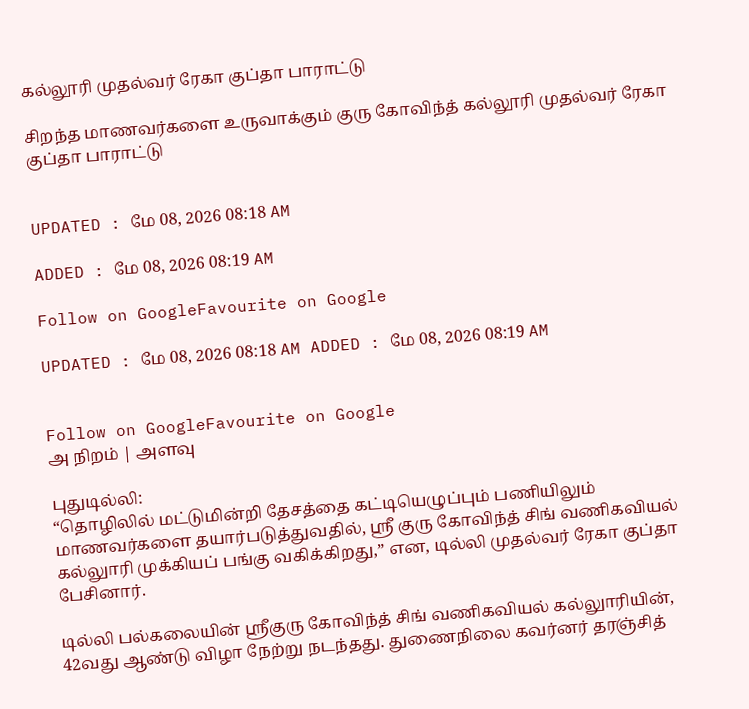கல்லூரி முதல்வர் ரேகா குப்தா பாராட்டு

சிறந்த மாணவர்களை உருவாக்கும் குரு கோவிந்த் கல்லூரி முதல்வர் ரேகா குப்தா பாராட்டு


UPDATED : மே 08, 2026 08:18 AM

ADDED : மே 08, 2026 08:19 AM

Follow on GoogleFavourite on Google

UPDATED : மே 08, 2026 08:18 AM ADDED : மே 08, 2026 08:19 AM


Follow on GoogleFavourite on Google
அ நிறம் | அளவு

புதுடில்லி:
“தொழிலில் மட்டுமின்றி தேசத்தை கட்டியெழுப்பும் பணியிலும் மாணவர்களை தயார்படுத்துவதில், ஸ்ரீ குரு கோவிந்த் சிங் வணிகவியல் கல்லுாரி முக்கியப் பங்கு வகிக்கிறது,” என, டில்லி முதல்வர் ரேகா குப்தா பேசினார்.

டில்லி பல்கலையின் ஸ்ரீகுரு கோவிந்த் சிங் வணிகவியல் கல்லுாரியின், 42வது ஆண்டு விழா நேற்று நடந்தது. துணைநிலை கவர்னர் தரஞ்சித்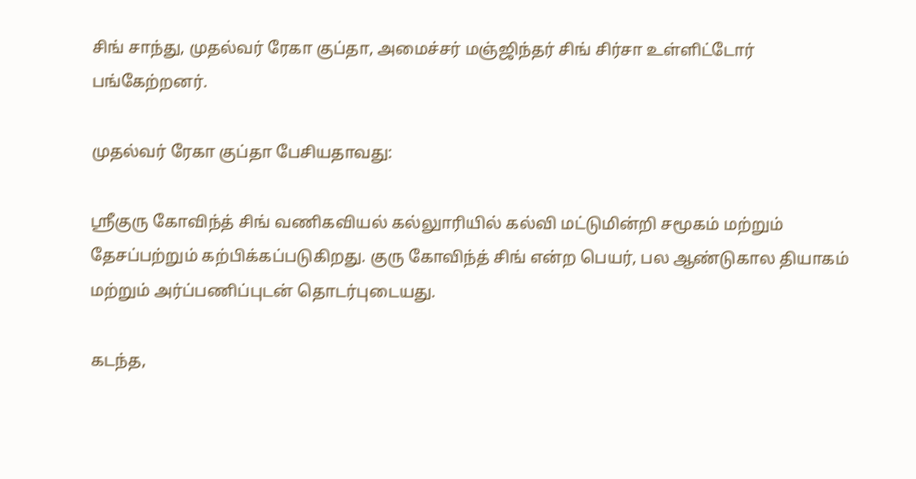சிங் சாந்து, முதல்வர் ரேகா குப்தா, அமைச்சர் மஞ்ஜிந்தர் சிங் சிர்சா உள்ளிட்டோர் பங்கேற்றனர்.

முதல்வர் ரேகா குப்தா பேசியதாவது:

ஸ்ரீகுரு கோவிந்த் சிங் வணிகவியல் கல்லுாரியில் கல்வி மட்டுமின்றி சமூகம் மற்றும் தேசப்பற்றும் கற்பிக்கப்படுகிறது. குரு கோவிந்த் சிங் என்ற பெயர், பல ஆண்டுகால தியாகம் மற்றும் அர்ப்பணிப்புடன் தொடர்புடையது.

கடந்த,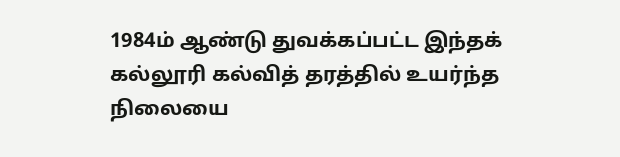1984ம் ஆண்டு துவக்கப்பட்ட இந்தக் கல்லூரி கல்வித் தரத்தில் உயர்ந்த நிலையை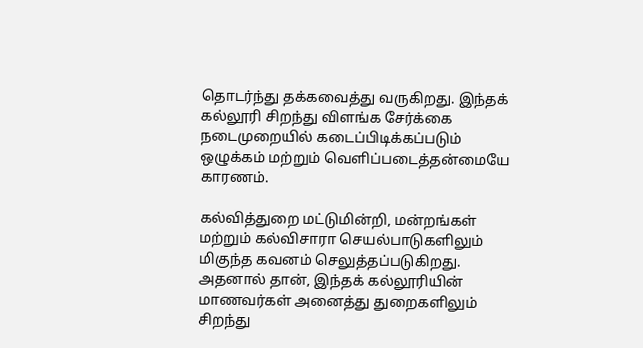தொடர்ந்து தக்கவைத்து வருகிறது. இந்தக் கல்லூரி சிறந்து விளங்க சேர்க்கை நடைமுறையில் கடைப்பிடிக்கப்படும் ஒழுக்கம் மற்றும் வெளிப்படைத்தன்மையே காரணம்.

கல்வித்துறை மட்டுமின்றி, மன்றங்கள் மற்றும் கல்விசாரா செயல்பாடுகளிலும் மிகுந்த கவனம் செலுத்தப்படுகிறது. அதனால் தான், இந்தக் கல்லூரியின் மாணவர்கள் அனைத்து துறைகளிலும் சிறந்து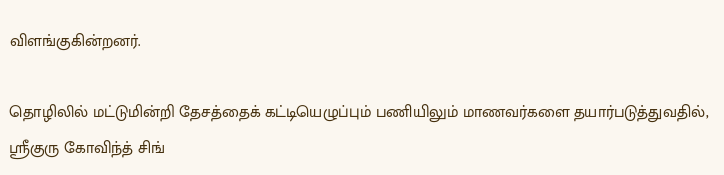விளங்குகின்றனர்.

தொழிலில் மட்டுமின்றி தேசத்தைக் கட்டியெழுப்பும் பணியிலும் மாணவர்களை தயார்படுத்துவதில், ஸ்ரீகுரு கோவிந்த் சிங்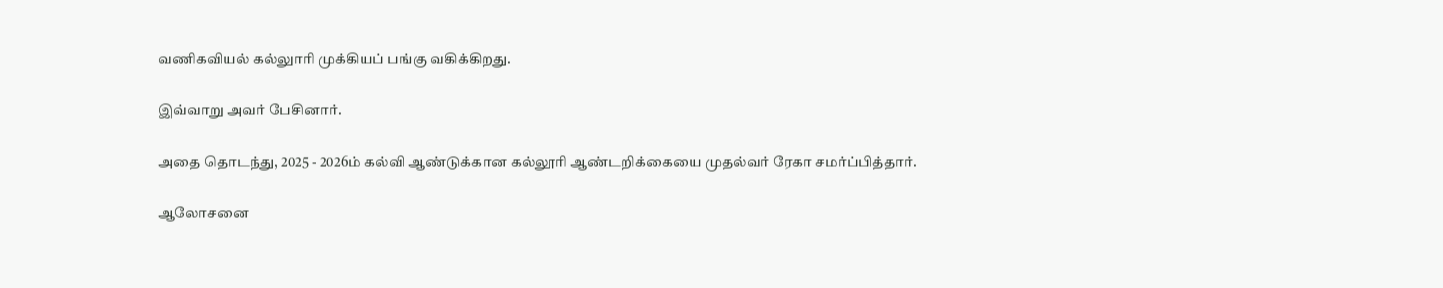வணிகவியல் கல்லுாரி முக்கியப் பங்கு வகிக்கிறது.

இவ்வாறு அவர் பேசினார்.

அதை தொடந்து, 2025 - 2026ம் கல்வி ஆண்டுக்கான கல்லூரி ஆண்டறிக்கையை முதல்வர் ரேகா சமர்ப்பித்தார்.

ஆலோசனை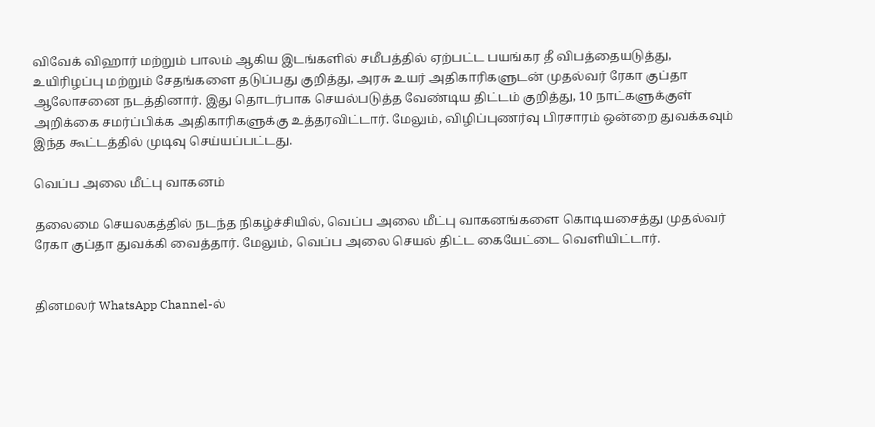விவேக் விஹார் மற்றும் பாலம் ஆகிய இடங்களில் சமீபத்தில் ஏற்பட்ட பயங்கர தீ விபத்தையடுத்து, உயிரிழப்பு மற்றும் சேதங்களை தடுப்பது குறித்து, அரசு உயர் அதிகாரிகளுடன் முதல்வர் ரேகா குப்தா ஆலோசனை நடத்தினார். இது தொடர்பாக செயல்படுத்த வேண்டிய திட்டம் குறித்து, 10 நாட்களுக்குள் அறிக்கை சமர்ப்பிக்க அதிகாரிகளுக்கு உத்தரவிட்டார். மேலும், விழிப்புணர்வு பிரசாரம் ஒன்றை துவக்கவும் இந்த கூட்டத்தில் முடிவு செய்யப்பட்டது.

வெப்ப அலை மீட்பு வாகனம்

தலைமை செயலகத்தில் நடந்த நிகழ்ச்சியில், வெப்ப அலை மீட்பு வாகனங்களை கொடியசைத்து முதல்வர் ரேகா குப்தா துவக்கி வைத்தார். மேலும், வெப்ப அலை செயல் திட்ட கையேட்டை வெளியிட்டார்.


தினமலர் WhatsApp Channel-ல்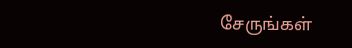சேருங்கள்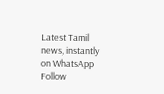Latest Tamil news, instantly on WhatsApp
Follow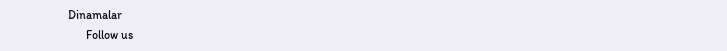Dinamalar
      Follow us